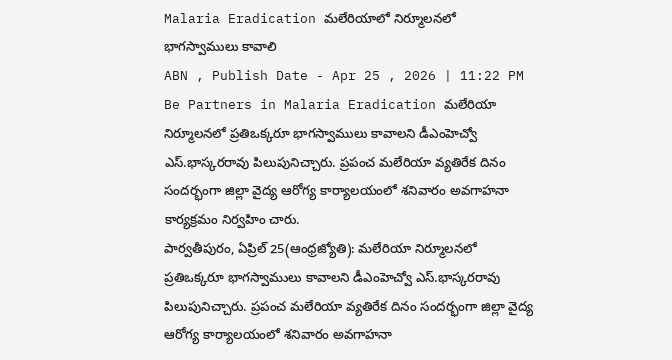Malaria Eradication మలేరియాలో నిర్మూలనలో భాగస్వాములు కావాలి
ABN , Publish Date - Apr 25 , 2026 | 11:22 PM
Be Partners in Malaria Eradication మలేరియా నిర్మూలనలో ప్రతిఒక్కరూ భాగస్వాములు కావాలని డీఎంహెచ్వో ఎస్.భాస్కరరావు పిలుపునిచ్చారు. ప్రపంచ మలేరియా వ్యతిరేక దినం సందర్భంగా జిల్లా వైద్య ఆరోగ్య కార్యాలయంలో శనివారం అవగాహనా కార్యక్రమం నిర్వహిం చారు.
పార్వతీపురం, ఏప్రిల్ 25(ఆంధ్రజ్యోతి): మలేరియా నిర్మూలనలో ప్రతిఒక్కరూ భాగస్వాములు కావాలని డీఎంహెచ్వో ఎస్.భాస్కరరావు పిలుపునిచ్చారు. ప్రపంచ మలేరియా వ్యతిరేక దినం సందర్భంగా జిల్లా వైద్య ఆరోగ్య కార్యాలయంలో శనివారం అవగాహనా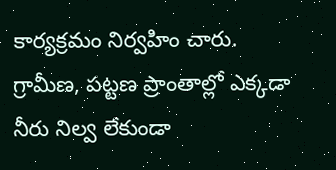కార్యక్రమం నిర్వహిం చారు. గ్రామీణ, పట్టణ ప్రాంతాల్లో ఎక్కడా నీరు నిల్వ లేకుండా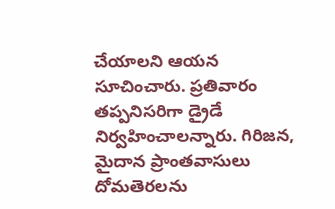చేయాలని ఆయన సూచించారు. ప్రతివారం తప్పనిసరిగా డ్రైడే నిర్వహించాలన్నారు. గిరిజన, మైదాన ప్రాంతవాసులు దోమతెరలను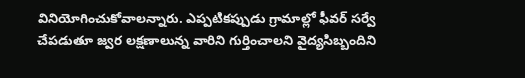వినియోగించుకోవాలన్నారు. ఎప్పటికప్పుడు గ్రామాల్లో ఫీవర్ సర్వే చేపడుతూ జ్వర లక్షణాలున్న వారిని గుర్తించాలని వైద్యసిబ్బందిని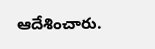ఆదేశించారు.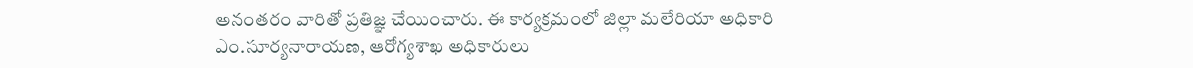అనంతరం వారితో ప్రతిజ్ఞ చేయించారు. ఈ కార్యక్రమంలో జిల్లా మలేరియా అధికారి ఎం.సూర్యనారాయణ, ఆరోగ్యశాఖ అధికారులు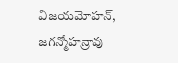విజయమోహన్, జగన్మోహన్రావు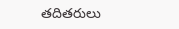తదితరులు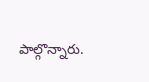పాల్గొన్నారు.